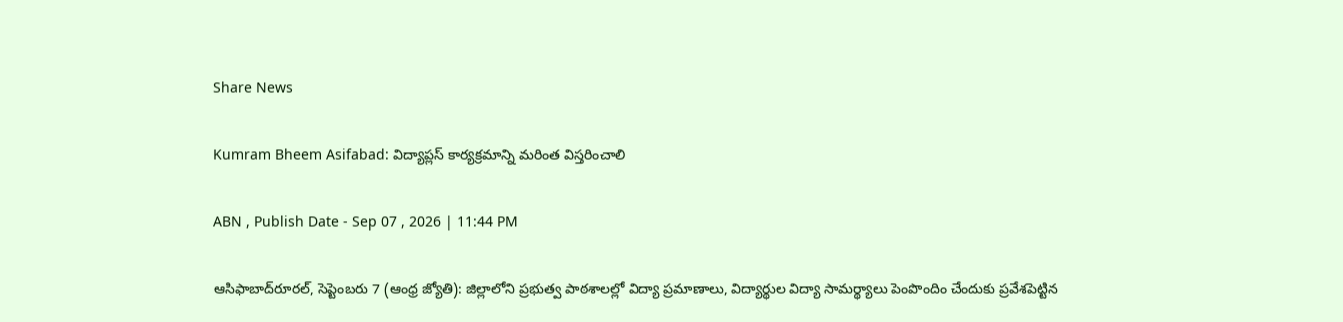Share News

Kumram Bheem Asifabad: విద్యాప్లస్‌ కార్యక్రమాన్ని మరింత విస్తరించాలి

ABN , Publish Date - Sep 07 , 2026 | 11:44 PM

ఆసిఫాబాద్‌రూరల్‌, సెప్టెంబరు 7 (ఆంధ్ర జ్యోతి): జిల్లాలోని ప్రభుత్వ పాఠశాలల్లో విద్యా ప్రమాణాలు, విద్యార్థుల విద్యా సామర్థ్యాలు పెంపొందిం చేందుకు ప్రవేశపెట్టిన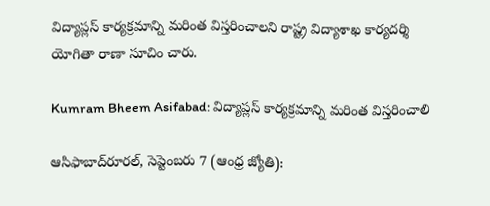విద్యాప్లస్‌ కార్యక్రమాన్ని మరింత విస్తరించాలని రాష్ట్ర విద్యాశాఖ కార్యదర్శి యోగితా రాణా సూచిం చారు.

Kumram Bheem Asifabad: విద్యాప్లస్‌ కార్యక్రమాన్ని మరింత విస్తరించాలి

ఆసిఫాబాద్‌రూరల్‌, సెప్టెంబరు 7 (ఆంధ్ర జ్యోతి):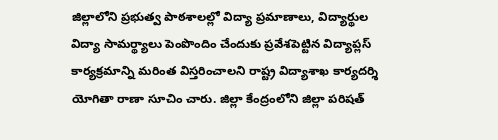జిల్లాలోని ప్రభుత్వ పాఠశాలల్లో విద్యా ప్రమాణాలు, విద్యార్థుల విద్యా సామర్థ్యాలు పెంపొందిం చేందుకు ప్రవేశపెట్టిన విద్యాప్లస్‌ కార్యక్రమాన్ని మరింత విస్తరించాలని రాష్ట్ర విద్యాశాఖ కార్యదర్శి యోగితా రాణా సూచిం చారు. జిల్లా కేంద్రంలోని జిల్లా పరిషత్‌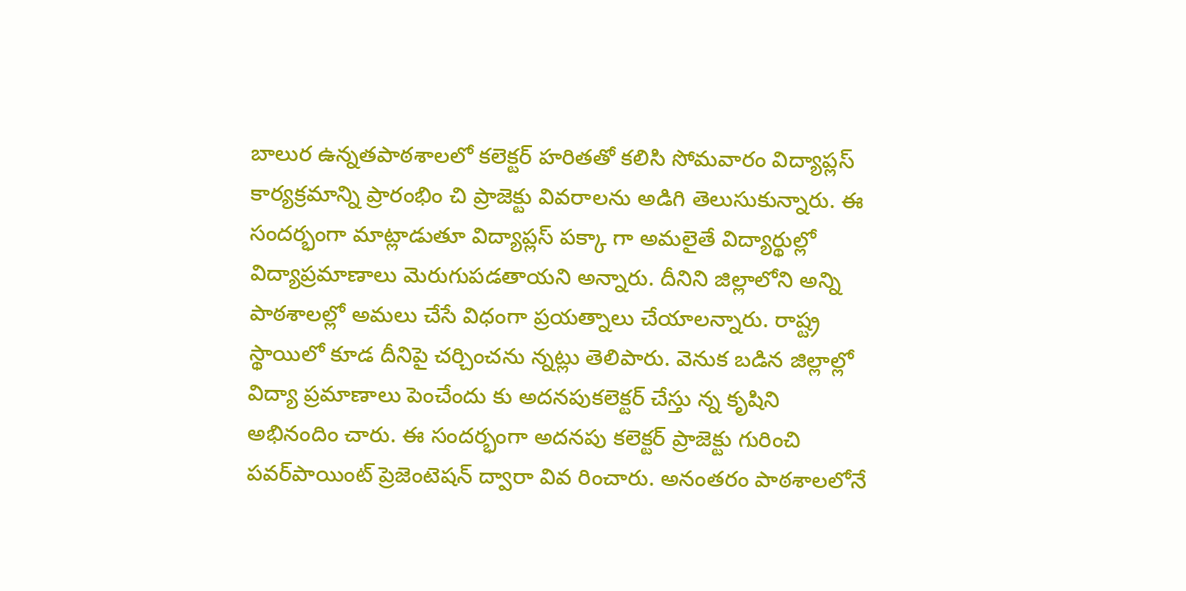బాలుర ఉన్నతపాఠశాలలో కలెక్టర్‌ హరితతో కలిసి సోమవారం విద్యాప్లస్‌ కార్యక్రమాన్ని ప్రారంభిం చి ప్రాజెక్టు వివరాలను అడిగి తెలుసుకున్నారు. ఈ సందర్భంగా మాట్లాడుతూ విద్యాప్లస్‌ పక్కా గా అమలైతే విద్యార్థుల్లో విద్యాప్రమాణాలు మెరుగుపడతాయని అన్నారు. దీనిని జిల్లాలోని అన్ని పాఠశాలల్లో అమలు చేసే విధంగా ప్రయత్నాలు చేయాలన్నారు. రాష్ట్ర స్థాయిలో కూడ దీనిపై చర్చించను న్నట్లు తెలిపారు. వెనుక బడిన జిల్లాల్లో విద్యా ప్రమాణాలు పెంచేందు కు అదనపుకలెక్టర్‌ చేస్తు న్న కృషిని అభినందిం చారు. ఈ సందర్భంగా అదనపు కలెక్టర్‌ ప్రాజెక్టు గురించి పవర్‌పాయింట్‌ ప్రెజెంటెషన్‌ ద్వారా వివ రించారు. అనంతరం పాఠశాలలోనే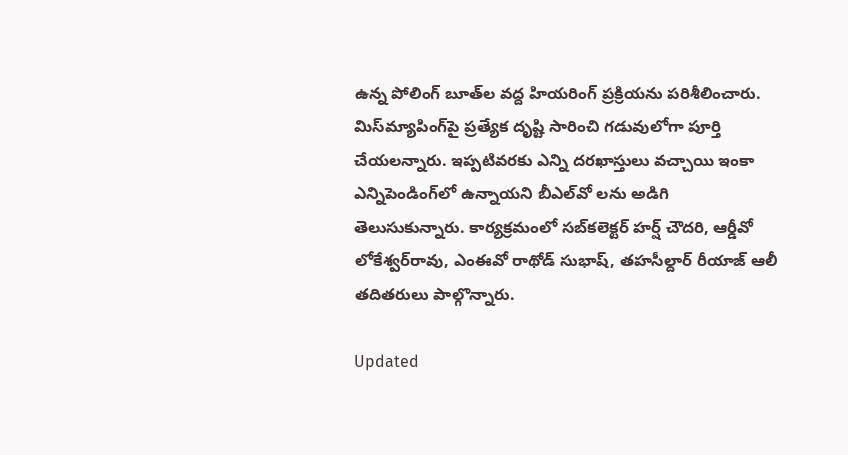ఉన్న పోలింగ్‌ బూత్‌ల వద్ద హియరింగ్‌ ప్రక్రియను పరిశీలించారు. మిస్‌మ్యాపింగ్‌పై ప్రత్యేక దృష్టి సారించి గడువులోగా పూర్తి చేయలన్నారు. ఇప్పటివరకు ఎన్ని దరఖాస్తులు వచ్చాయి ఇంకా ఎన్నిపెండింగ్‌లో ఉన్నాయని బీఎల్‌వో లను అడిగి తెలుసుకున్నారు. కార్యక్రమంలో సబ్‌కలెక్టర్‌ హర్ష్‌ చౌదరి, ఆర్డీవో లోకేశ్వర్‌రావు, ఎంఈవో రాథోడ్‌ సుభాష్‌, తహసీల్దార్‌ రీయాజ్‌ ఆలీ తదితరులు పాల్గొన్నారు.

Updated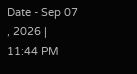Date - Sep 07 , 2026 | 11:44 PM